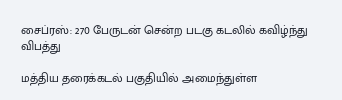சைப்ரஸ்: 270 பேருடன் சென்ற படகு கடலில் கவிழ்ந்து விபத்து

மத்திய தரைக்கடல் பகுதியில் அமைந்துள்ள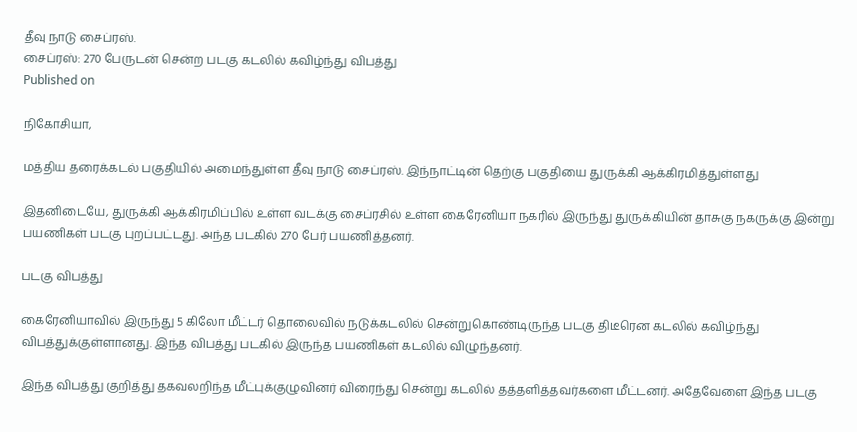தீவு நாடு சைப்ரஸ்.
சைப்ரஸ்: 270 பேருடன் சென்ற படகு கடலில் கவிழ்ந்து விபத்து
Published on

நிகோசியா,

மத்திய தரைக்கடல் பகுதியில் அமைந்துள்ள தீவு நாடு சைப்ரஸ். இந்நாட்டின் தெற்கு பகுதியை துருக்கி ஆக்கிரமித்துள்ளது

இதனிடையே, துருக்கி ஆக்கிரமிப்பில் உள்ள வடக்கு சைப்ரசில் உள்ள கைரேனியா நகரில் இருந்து துருக்கியின் தாசுகு நகருக்கு இன்று பயணிகள் படகு புறப்பட்டது. அந்த படகில் 270 பேர் பயணித்தனர்.

படகு விபத்து

கைரேனியாவில் இருந்து 5 கிலோ மீட்டர் தொலைவில் நடுக்கடலில் சென்றுகொண்டிருந்த படகு திடீரென கடலில் கவிழ்ந்து விபத்துக்குள்ளானது. இந்த விபத்து படகில் இருந்த பயணிகள் கடலில் விழுந்தனர்.

இந்த விபத்து குறித்து தகவலறிந்த மீட்புக்குழுவினர் விரைந்து சென்று கடலில் தத்தளித்தவர்களை மீட்டனர். அதேவேளை இந்த படகு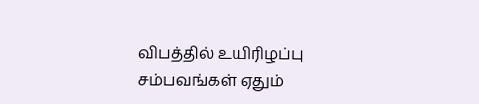விபத்தில் உயிரிழப்பு சம்பவங்கள் ஏதும்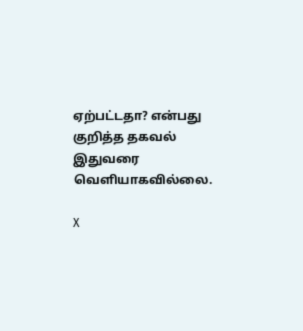ஏற்பட்டதா? என்பது குறித்த தகவல் இதுவரை வெளியாகவில்லை.

X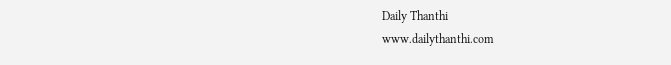Daily Thanthi
www.dailythanthi.com